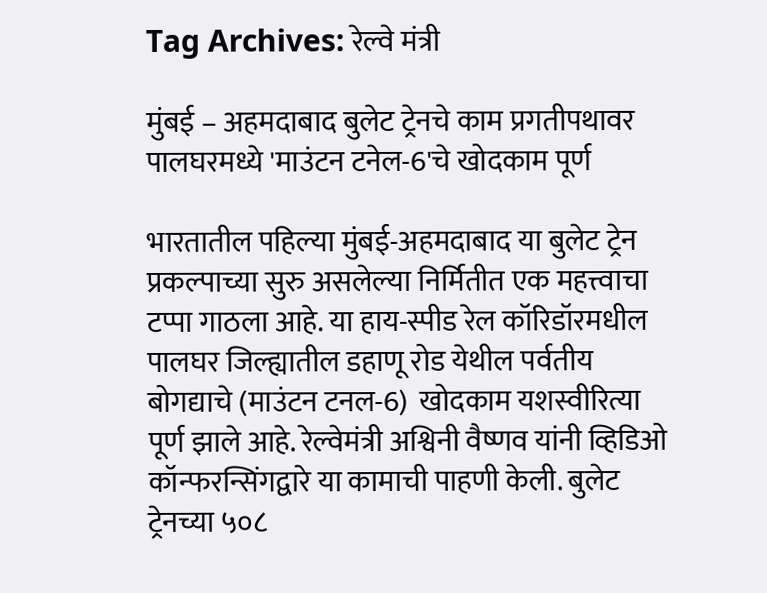Tag Archives: रेल्वे मंत्री

मुंबई – अहमदाबाद बुलेट ट्रेनचे काम प्रगतीपथावर पालघरमध्ये 'माउंटन टनेल-6'चे खोदकाम पूर्ण

भारतातील पहिल्या मुंबई-अहमदाबाद या बुलेट ट्रेन प्रकल्पाच्या सुरु असलेल्या निर्मितीत एक महत्त्वाचा टप्पा गाठला आहे. या हाय-स्पीड रेल कॉरिडॉरमधील पालघर जिल्ह्यातील डहाणू रोड येथील पर्वतीय बोगद्याचे (माउंटन टनल-6)  खोदकाम यशस्वीरित्या पूर्ण झाले आहे. रेल्वेमंत्री अश्विनी वैष्णव यांनी व्हिडिओ कॉन्फरन्सिंगद्वारे या कामाची पाहणी केली. बुलेट ट्रेनच्या ५०८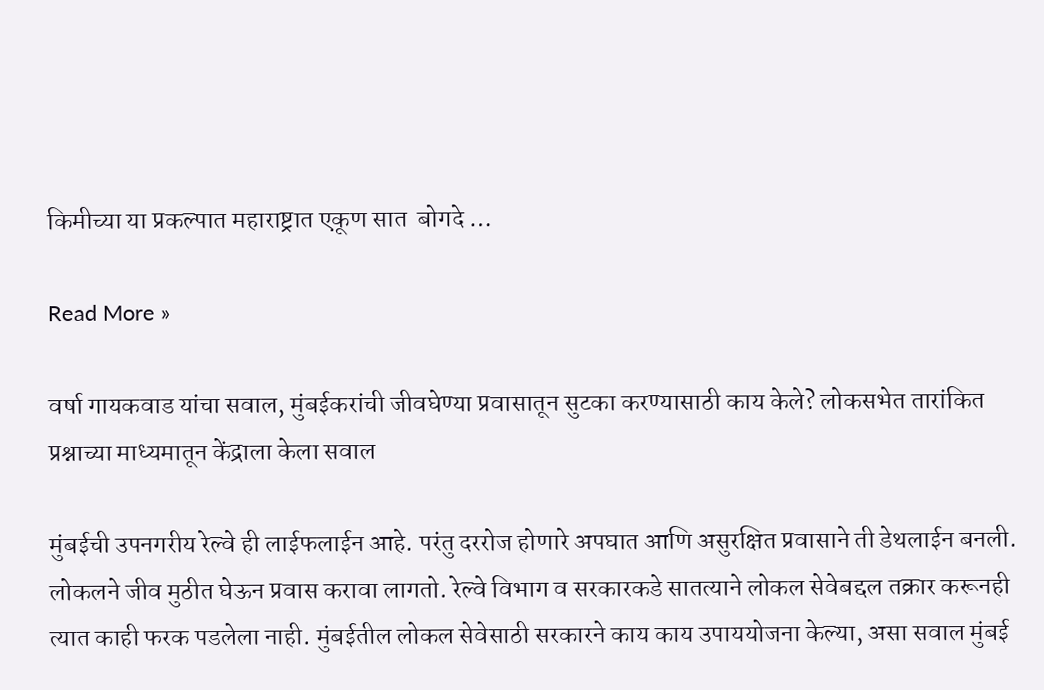किमीच्या या प्रकल्पात महाराष्ट्रात एकूण सात  बोगदे …

Read More »

वर्षा गायकवाड यांचा सवाल, मुंबईकरांची जीवघेण्या प्रवासातून सुटका करण्यासाठी काय केले? लोकसभेत तारांकित प्रश्नाच्या माध्यमातून केंद्राला केला सवाल

मुंबईची उपनगरीय रेल्वे ही लाईफलाईन आहे. परंतु दररोज होणारे अपघात आणि असुरक्षित प्रवासाने ती डेथलाईन बनली. लोकलने जीव मुठीत घेऊन प्रवास करावा लागतो. रेल्वे विभाग व सरकारकडे सातत्याने लोकल सेवेबद्दल तक्रार करूनही त्यात काही फरक पडलेला नाही. मुंबईतील लोकल सेवेसाठी सरकारने काय काय उपाययोजना केल्या, असा सवाल मुंबई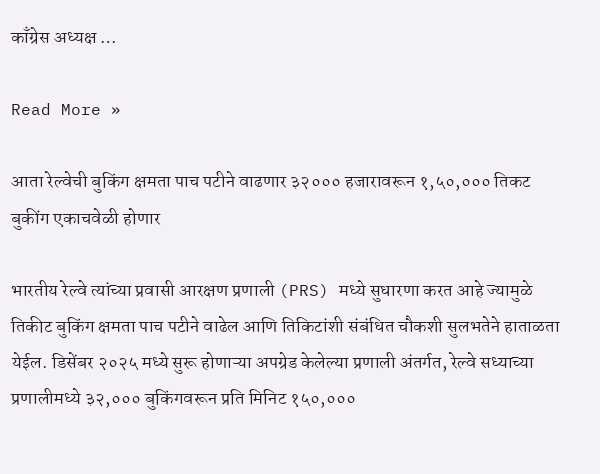काँग्रेस अध्यक्ष …

Read More »

आता रेल्वेची बुकिंग क्षमता पाच पटीने वाढणार ३२००० हजारावरून १,५०,००० तिकट बुकींग एकाचवेळी होणार

भारतीय रेल्वे त्यांच्या प्रवासी आरक्षण प्रणाली (PRS) मध्ये सुधारणा करत आहे ज्यामुळे तिकीट बुकिंग क्षमता पाच पटीने वाढेल आणि तिकिटांशी संबंधित चौकशी सुलभतेने हाताळता येईल. डिसेंबर २०२५ मध्ये सुरू होणाऱ्या अपग्रेड केलेल्या प्रणाली अंतर्गत, रेल्वे सध्याच्या प्रणालीमध्ये ३२,००० बुकिंगवरून प्रति मिनिट १५०,०००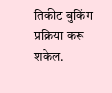तिकीट बुकिंग प्रक्रिया करू शकेल.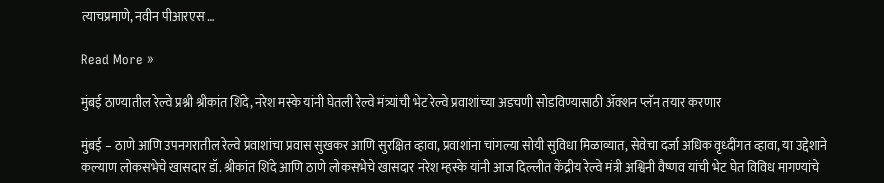त्याचप्रमाणे, नवीन पीआरएस …

Read More »

मुंबई ठाण्यातील रेल्वे प्रश्नी श्रीकांत शिंदे, नरेश मस्के यांनी घेतली रेल्वे मंत्र्यांची भेट रेल्वे प्रवाशांच्या अडचणी सोडविण्यासाठी ॲक्शन प्लॅन तयार करणार

मुंबई – ठाणे आणि उपनगरातील रेल्वे प्रवाशांचा प्रवास सुखकर आणि सुरक्षित व्हावा, प्रवाशांना चांगल्या सोयी सुविधा मिळाव्यात, सेवेचा दर्जा अधिक वृध्दींगत व्हावा, या उद्देशाने कल्याण लोकसभेचे खासदार डॉ. श्रीकांत शिंदे आणि ठाणे लोकसभेचे खासदार नरेश म्हस्के यांनी आज दिल्लीत केंद्रीय रेल्वे मंत्री अश्विनी वैष्णव यांची भेट घेत विविध मागण्यांचे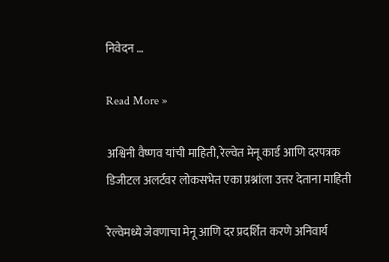निवेदन …

Read More »

अश्विनी वैष्णव यांची माहिती, रेल्वेत मेनू कार्ड आणि दरपत्रक डिजीटल अलर्टवर लोकसभेत एका प्रश्नांला उत्तर देताना माहिती

रेल्वेमध्ये जेवणाचा मेनू आणि दर प्रदर्शित करणे अनिवार्य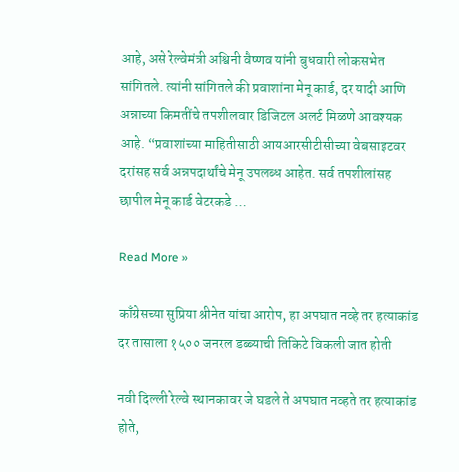आहे, असे रेल्वेमंत्री अश्विनी वैष्णव यांनी बुधवारी लोकसभेत सांगितले. त्यांनी सांगितले की प्रवाशांना मेनू कार्ड, दर यादी आणि अन्नाच्या किमतींचे तपशीलवार डिजिटल अलर्ट मिळणे आवश्यक आहे. “प्रवाशांच्या माहितीसाठी आयआरसीटीसीच्या वेबसाइटवर दरांसह सर्व अन्नपदार्थांचे मेनू उपलब्ध आहेत. सर्व तपशीलांसह छापील मेनू कार्ड वेटरकडे …

Read More »

काँग्रेसच्या सुप्रिया श्रीनेत यांचा आरोप, हा अपघात नव्हे तर हत्याकांड दर तासाला १५०० जनरल डब्ब्याची तिकिटे विकली जात होती

नवी दिल्ली रेल्वे स्थानकावर जे घडले ते अपघात नव्हते तर हत्याकांड होते,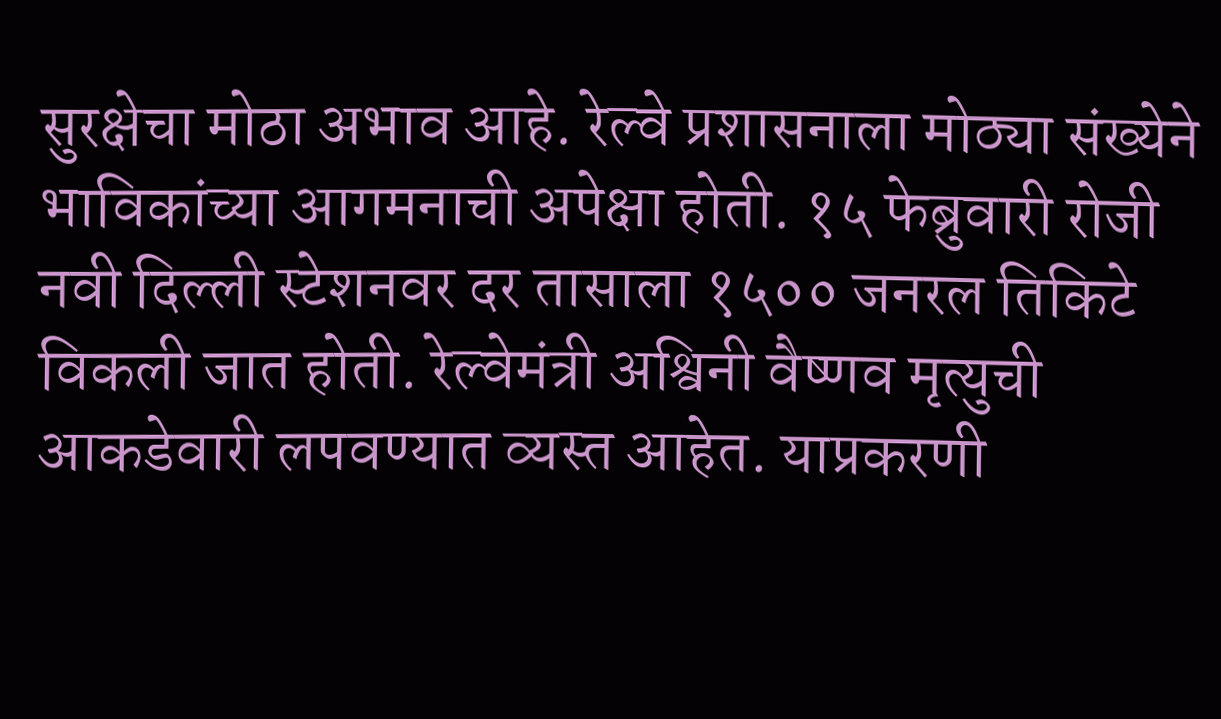सुरक्षेचा मोठा अभाव आहे. रेल्वे प्रशासनाला मोठ्या संख्येने भाविकांच्या आगमनाची अपेक्षा होती. १५ फेब्रुवारी रोजी नवी दिल्ली स्टेशनवर दर तासाला १५०० जनरल तिकिटे विकली जात होती. रेल्वेमंत्री अश्विनी वैष्णव मृत्युची आकडेवारी लपवण्यात व्यस्त आहेत. याप्रकरणी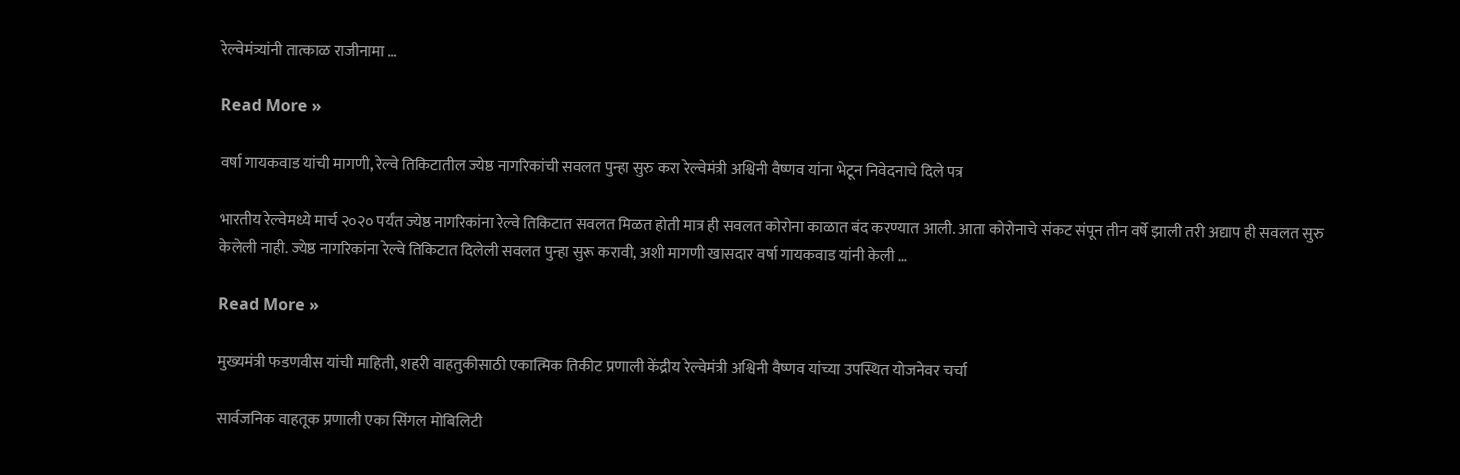रेल्वेमंत्र्यांनी तात्काळ राजीनामा …

Read More »

वर्षा गायकवाड यांची मागणी, रेल्वे तिकिटातील ज्येष्ठ नागरिकांची सवलत पुन्हा सुरु करा रेल्वेमंत्री अश्विनी वैष्णव यांना भेटून निवेदनाचे दिले पत्र

भारतीय रेल्वेमध्ये मार्च २०२० पर्यंत ज्येष्ठ नागरिकांना रेल्वे तिकिटात सवलत मिळत होती मात्र ही सवलत कोरोना काळात बंद करण्यात आली. आता कोरोनाचे संकट संपून तीन वर्षे झाली तरी अद्याप ही सवलत सुरु केलेली नाही. ज्येष्ठ नागरिकांना रेल्वे तिकिटात दिलेली सवलत पुन्हा सुरू करावी, अशी मागणी खासदार वर्षा गायकवाड यांनी केली …

Read More »

मुख्यमंत्री फडणवीस यांची माहिती, शहरी वाहतुकीसाठी एकात्मिक तिकीट प्रणाली केंद्रीय रेल्वेमंत्री अश्विनी वैष्णव यांच्या उपस्थित योजनेवर चर्चा

सार्वजनिक वाहतूक प्रणाली एका सिंगल मोबिलिटी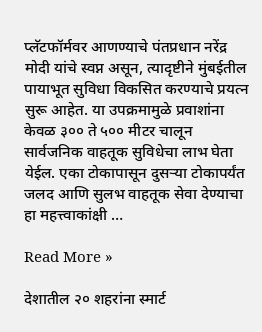प्लॅटफॉर्मवर आणण्याचे पंतप्रधान नरेंद्र मोदी यांचे स्वप्न असून, त्यादृष्टीने मुंबईतील पायाभूत सुविधा विकसित करण्याचे प्रयत्न सुरू आहेत. या उपक्रमामुळे प्रवाशांना केवळ ३०० ते ५०० मीटर चालून सार्वजनिक वाहतूक सुविधेचा लाभ घेता येईल. एका टोकापासून दुसऱ्या टोकापर्यंत जलद आणि सुलभ वाहतूक सेवा देण्याचा हा महत्त्वाकांक्षी …

Read More »

देशातील २० शहरांना स्मार्ट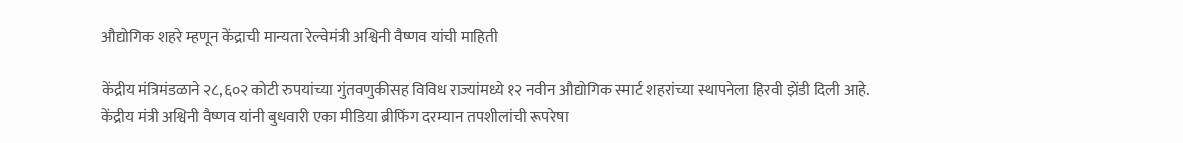औद्योगिक शहरे म्हणून केंद्राची मान्यता रेल्वेमंत्री अश्विनी वैष्णव यांची माहिती

केंद्रीय मंत्रिमंडळाने २८,६०२ कोटी रुपयांच्या गुंतवणुकीसह विविध राज्यांमध्ये १२ नवीन औद्योगिक स्मार्ट शहरांच्या स्थापनेला हिरवी झेंडी दिली आहे. केंद्रीय मंत्री अश्विनी वैष्णव यांनी बुधवारी एका मीडिया ब्रीफिंग दरम्यान तपशीलांची रूपरेषा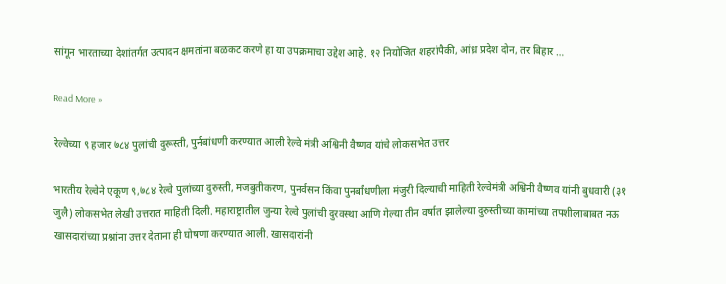सांगून भारताच्या देशांतर्गत उत्पादन क्षमतांना बळकट करणे हा या उपक्रमाचा उद्देश आहे. १२ नियोजित शहरांपैकी, आंध्र प्रदेश दोन, तर बिहार …

Read More »

रेल्वेच्या ९ हजार ७८४ पुलांची दुरूस्ती, पुर्नबांधणी करण्यात आली रेल्वे मंत्री अश्विनी वैष्णव यांचे लोकसभेत उत्तर

भारतीय रेल्वेने एकूण ९,७८४ रेल्वे पुलांच्या दुरुस्ती, मजबुतीकरण, पुनर्वसन किंवा पुनर्बांधणीला मंजुरी दिल्याची माहिती रेल्वेमंत्री अश्विनी वैष्णव यांनी बुधवारी (३१ जुलै) लोकसभेत लेखी उत्तरात माहिती दिली. महाराष्ट्रातील जुन्या रेल्वे पुलांची दुरवस्था आणि गेल्या तीन वर्षात झालेल्या दुरुस्तीच्या कामांच्या तपशीलाबाबत नऊ खासदारांच्या प्रश्नांना उत्तर देताना ही घोषणा करण्यात आली. खासदारांनी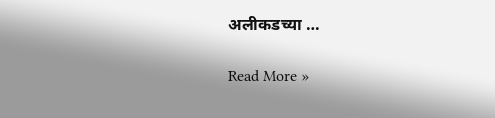अलीकडच्या …

Read More »